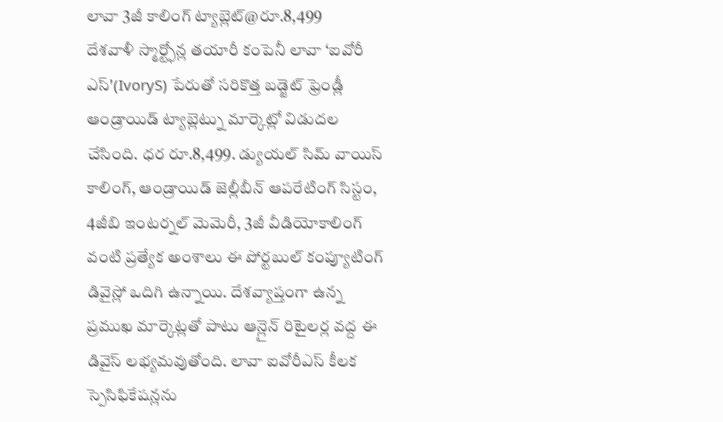లావా 3జీ కాలింగ్ ట్యాబ్లెట్@రూ.8,499
దేశవాళీ స్మార్ట్ఫోన్ల తయారీ కంపెనీ లావా ‘ఐవోరీ ఎస్'(IvoryS) పేరుతో సరికొత్త బడ్జెట్ ఫ్రెండ్లీ ఆండ్రాయిడ్ ట్యాబ్లెట్ను మార్కెట్లో విడుదల చేసింది. ధర రూ.8,499. డ్యుయల్ సిమ్ వాయిస్ కాలింగ్, ఆండ్రాయిడ్ జెల్లీబీన్ ఆపరేటింగ్ సిస్టం, 4జీబి ఇంటర్నల్ మెమెరీ, 3జీ వీడియోకాలింగ్ వంటి ప్రత్యేక అంశాలు ఈ పోర్టబుల్ కంప్యూటింగ్ డివైస్లో ఒదిగి ఉన్నాయి. దేశవ్యాప్తంగా ఉన్న ప్రముఖ మార్కెట్లతో పాటు ఆన్లైన్ రిటైలర్ల వద్ద ఈ డివైస్ లభ్యమవుతోంది. లావా ఐవోరీఎస్ కీలక స్పెసిఫికేషన్లను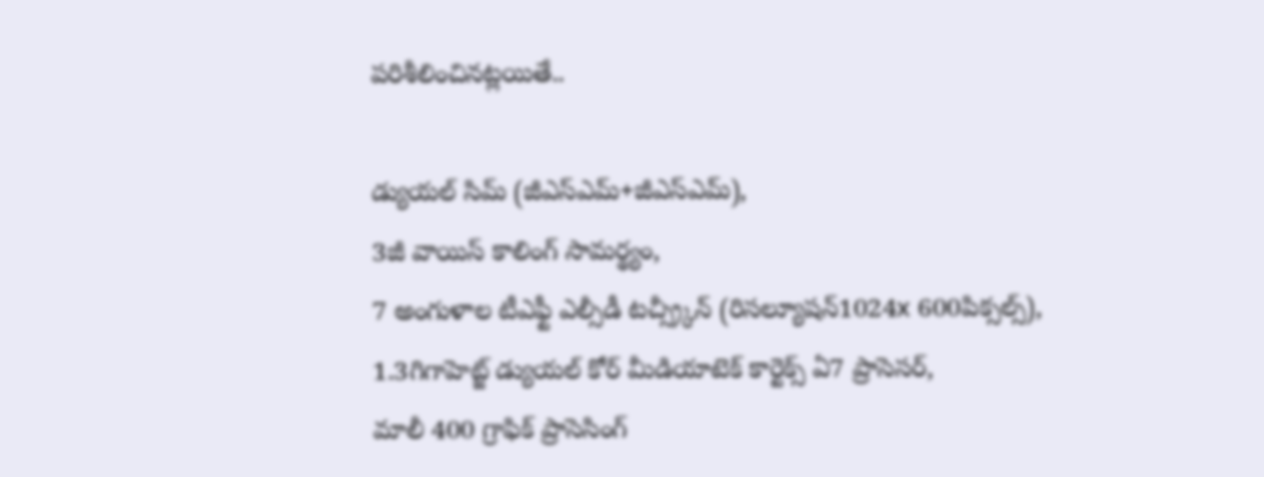పరిశీలించినట్లయితే..

డ్యుయల్ సిమ్ (జీఎస్ఎమ్+జీఎస్ఎమ్),
3జీ వాయిస్ కాలింగ్ సామర్థ్యం,
7 అంగుళాల టీఎఫ్టీ ఎల్సీడీ టచ్స్ర్కీన్ (రిసల్యూషన్1024x 600పిక్సల్స్),
1.3గిగాహెట్జ్ డ్యుయల్ కోర్ మీడియాటెక్ కార్టెక్స్ ఏ7 ప్రాసెసర్,
మాలీ 400 గ్రాఫిక్ ప్రాసెసింగ్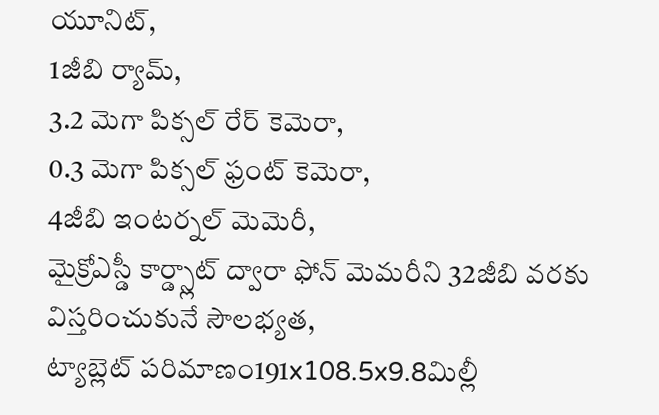యూనిట్,
1జీబి ర్యామ్,
3.2 మెగా పిక్సల్ రేర్ కెమెరా,
0.3 మెగా పిక్సల్ ఫ్రంట్ కెమెరా,
4జీబి ఇంటర్నల్ మెమెరీ,
మైక్రోఎస్డీ కార్డ్స్లాట్ ద్వారా ఫోన్ మెమరీని 32జీబి వరకు విస్తరించుకునే సౌలభ్యత,
ట్యాబ్లెట్ పరిమాణం191x108.5x9.8మిల్లీ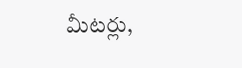మీటర్లు,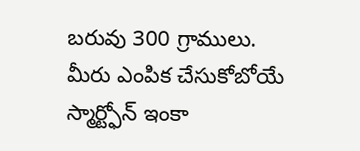బరువు 300 గ్రాములు.
మీరు ఎంపిక చేసుకోబోయే స్మార్ట్ఫోన్ ఇంకా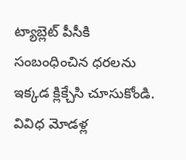ట్యాబ్లెట్ పీసీకి సంబంధించిన ధరలను ఇక్కడ క్లిక్చేసి చూసుకోండి.
వివిధ మోడళ్ల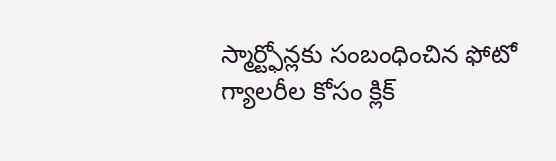స్మార్ట్ఫోన్లకు సంబంధించిన ఫోటో గ్యాలరీల కోసం క్లిక్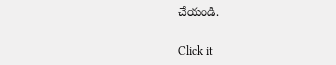చేయండి.


Click it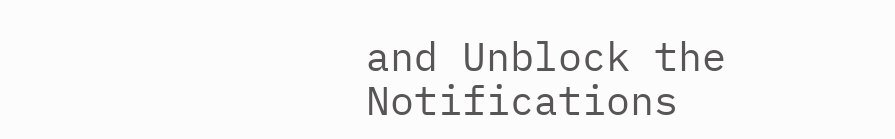and Unblock the Notifications